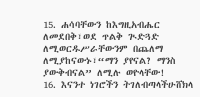15. ሐሳባቸውን ከእግዚአብሔር ለመደበቅ፣ወደ ጥልቅ ጒድጓድ ለሚወርዱሥራቸውንም በጨለማ ለሚያከናውኑ፣“ማን ያየናል? ማንስ ያውቅብናል” ለሚሉ ወዮላቸው!
16. እናንተ ነገሮችን ትገለብጣላችሁሸክላ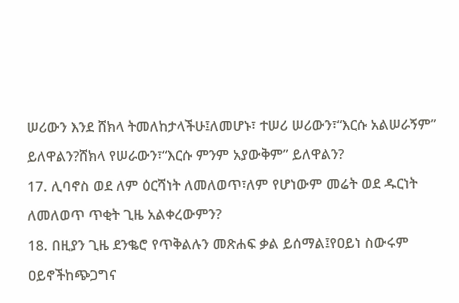ሠሪውን እንደ ሸክላ ትመለከታላችሁ፤ለመሆኑ፣ ተሠሪ ሠሪውን፣“እርሱ አልሠራኝም” ይለዋልን?ሸክላ የሠራውን፣“እርሱ ምንም አያውቅም” ይለዋልን?
17. ሊባኖስ ወደ ለም ዕርሻነት ለመለወጥ፣ለም የሆነውም መሬት ወደ ዱርነት ለመለወጥ ጥቂት ጊዜ አልቀረውምን?
18. በዚያን ጊዜ ደንቈሮ የጥቅልሉን መጽሐፍ ቃል ይሰማል፤የዐይነ ስውሩም ዐይኖችከጭጋግና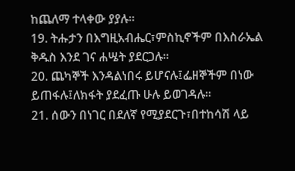ከጨለማ ተላቀው ያያሉ።
19. ትሑታን በእግዚአብሔር፣ምስኪኖችም በእስራኤል ቅዱስ እንደ ገና ሐሤት ያደርጋሉ።
20. ጨካኞች እንዳልነበሩ ይሆናሉ፤ፌዘኞችም በነው ይጠፋሉ፤ለክፋት ያደፈጡ ሁሉ ይወገዳሉ።
21. ሰውን በነገር በደለኛ የሚያደርጉ፣በተከሳሽ ላይ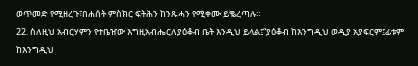ወጥመድ የሚዘረጉ፣በሐሰት ምስክር ፍትሕን ከንጹሓን የሚቀሙ ይቈረጣሉ።
22. ስለዚህ አብርሃምን የተቤዠው እግዚአብሔርለያዕቆብ ቤት እንዲህ ይላል፤“ያዕቆብ ከእንግዲህ ወዲያ አያፍርም፤ፊቱም ከእንግዲህ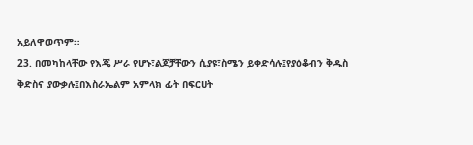አይለዋወጥም።
23. በመካከላቸው የእጄ ሥራ የሆኑ፣ልጆቻቸውን ሲያዩ፣ስሜን ይቀድሳሉ፤የያዕቆብን ቅዱስ ቅድስና ያውቃሉ፤በእስራኤልም አምላክ ፊት በፍርሀት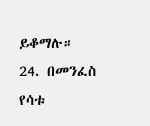ይቆማሉ።
24. በመንፈስ የሳቱ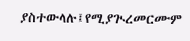ያስተውላሉ፤የሚያጒረመርሙም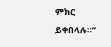ምክር ይቀበላሉ።”